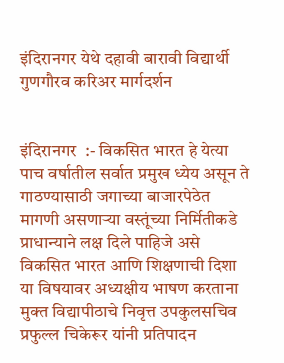इंदिरानगर येथे दहावी बारावी विद्यार्थी गुणगौरव करिअर मार्गदर्शन


इंदिरानगर  :- विकसित भारत हे येत्या पाच वर्षातील सर्वात प्रमुख ध्येय असून ते गाठण्यासाठी जगाच्या बाजारपेठेत मागणी असणाऱ्या वस्तूंच्या निर्मितीकडे प्राधान्याने लक्ष दिले पाहिजे असे विकसित भारत आणि शिक्षणाची दिशा या विषयावर अध्यक्षीय भाषण करताना मुक्त विद्यापीठाचे निवृत्त उपकुलसचिव प्रफुल्ल चिकेरूर यांनी प्रतिपादन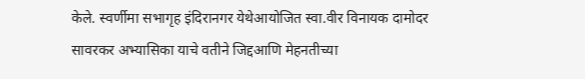केले. स्वर्णीमा सभागृह इंदिरानगर येथेआयोजित स्वा.वीर विनायक दामोदर सावरकर अभ्यासिका याचे वतीने जिद्दआणि मेहनतीच्या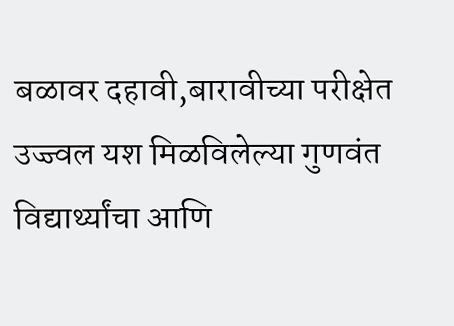बळावर दहावी,बारावीच्या परीक्षेत उज्ज्वल यश मिळविलेल्या गुणवंत विद्यार्थ्यांचा आणि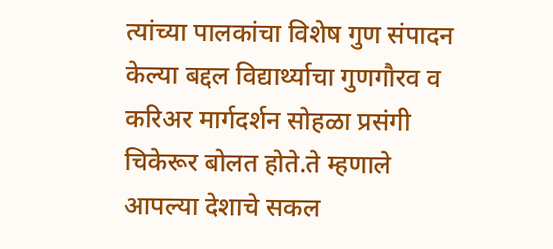त्यांच्या पालकांचा विशेष गुण संपादन केल्या बद्दल विद्यार्थ्याचा गुणगौरव व करिअर मार्गदर्शन सोहळा प्रसंगी चिकेरूर बोलत होते.ते म्हणाले आपल्या देशाचे सकल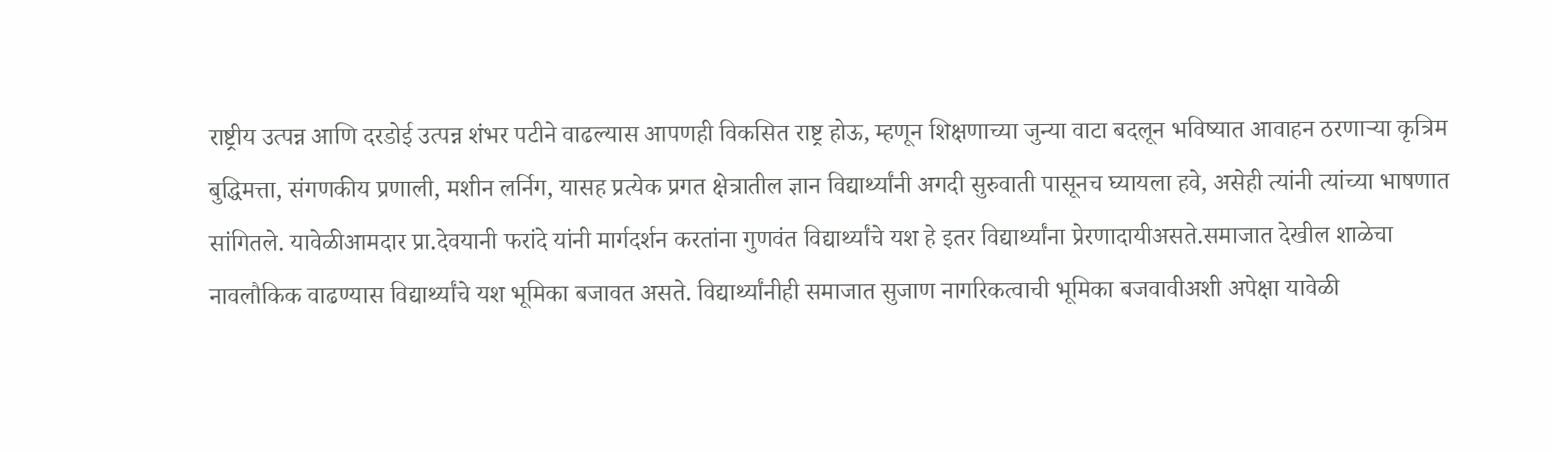राष्ट्रीय उत्पन्न आणि दरडोई उत्पन्न शंभर पटीने वाढल्यास आपणही विकसित राष्ट्र होऊ, म्हणून शिक्षणाच्या जुन्या वाटा बदलून भविष्यात आवाहन ठरणाऱ्या कृत्रिम बुद्धिमत्ता, संगणकीय प्रणाली, मशीन लर्निग, यासह प्रत्येक प्रगत क्षेत्रातील ज्ञान विद्यार्थ्यांनी अगदी सुरुवाती पासूनच घ्यायला हवे, असेही त्यांनी त्यांच्या भाषणात सांगितले. यावेळीआमदार प्रा.देवयानी फरांदे यांनी मार्गदर्शन करतांना गुणवंत विद्यार्थ्यांचे यश हे इतर विद्यार्थ्यांना प्रेरणादायीअसते.समाजात देखील शाळेचा नावलौकिक वाढण्यास विद्यार्थ्यांचे यश भूमिका बजावत असते. विद्यार्थ्यांनीही समाजात सुजाण नागरिकत्वाची भूमिका बजवावीअशी अपेक्षा यावेळी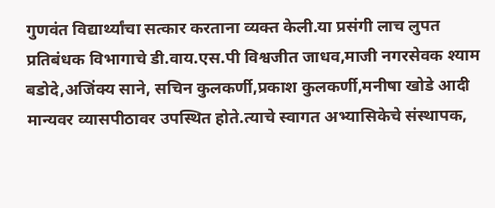गुणवंत विद्यार्थ्यांचा सत्कार करताना व्यक्त केली.या प्रसंगी लाच लुपत प्रतिबंधक विभागाचे डी.वाय.एस.पी विश्वजीत जाधव,माजी नगरसेवक श्याम बडोदे,अजिंक्य साने, सचिन कुलकर्णी,प्रकाश कुलकर्णी,मनीषा खोडे आदी मान्यवर व्यासपीठावर उपस्थित होते.त्याचे स्वागत अभ्यासिकेचे संस्थापक,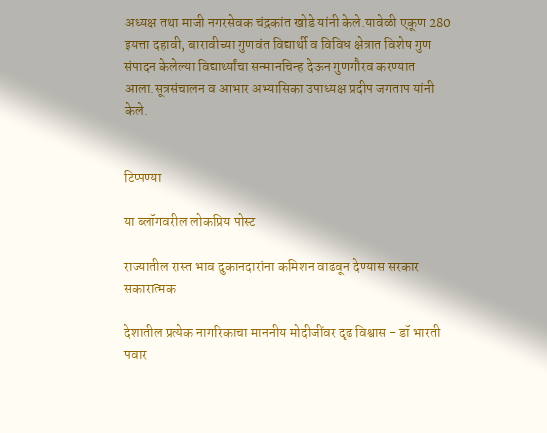अध्यक्ष तथा माजी नगरसेवक चंद्रकांत खोडे यांनी केले.यावेळी एकूण 280 इयत्ता दहावी, बारावीच्या गुणवंत विद्यार्थी व विविध क्षेत्रात विशेष गुण संपादन केलेल्या विद्यार्थ्यांचा सन्मानचिन्ह देऊन गुणगौरव करण्यात आला.सूत्रसंचालन व आभार अभ्यासिका उपाध्यक्ष प्रदीप जगताप यांनी केले.


टिप्पण्या

या ब्लॉगवरील लोकप्रिय पोस्ट

राज्यातील रास्त भाव दुकानदारांना कमिशन वाढवून देण्यास सरकार सकारात्मक

देशातील प्रत्येक नागरिकाचा माननीय मोदीजींवर दृढ विश्वास - डॉ भारती पवार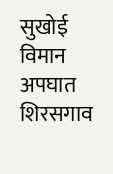सुखोई विमान अपघात शिरसगाव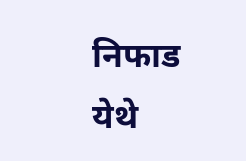निफाड येथे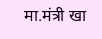मा.मंत्री खा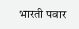भारती पवार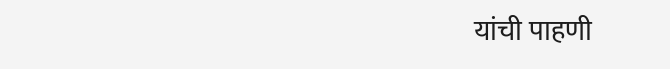यांची पाहणी